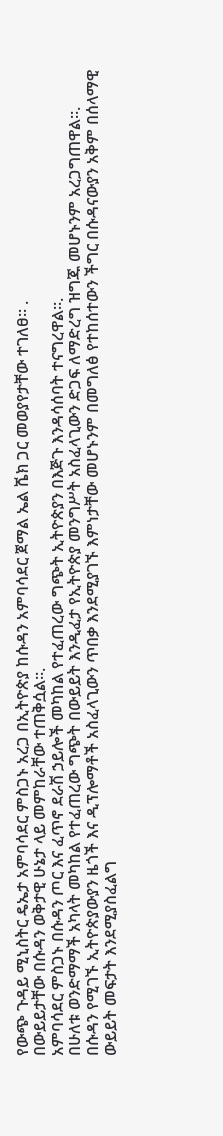የውጭ ጉዳይ ሚኒስትር ዴኤታ አምባሳደር ምስጋኑ አረጋ በኢትዮጵያ ከሱዳን አምባሳደር ጀማል ኤል ሼክ ጋር መወያየታቸው ተገለፀ፡፡ .
በውይይታቸው በሱዳን ወቅታዊ ሁኔታ ላይ መምከራቸው ተጠቅሷል።.
አምባሳደር ምስጋኑ በሱዳን ጦር እና ፈጥኖ ደራሽ ኃይሎች መካከል የተፈጠረው ግጭት ኢትዮጵያን በእጅጉ እንዳሳሰባት ተናግረዋል፡፡.
በሁለቱ ወንድማማች አካላት መካከል የተፈጠረው ግጭት በውይይት እንዲፈታ የኢትዮጵያ መንግሥት አስፈላጊውን ድጋፍ ለማድረግ ዝግጁ መሆኑንም አረጋግጠዋል፡፡.
በሱዳን የሚገኙ ኢትዮጵያውያን ዜጎች እና ዲፕሎማቶች አስፈላጊውን ጥበቃ እንደሚያገኙ እምነታቸው መሆኑንም በመግለፅ የተከሰተውን ችግር በሱዳናውያን አቅም በሰላማዊ ውይይት መፍታት እንደሚያስፈልግ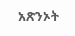አጽንኦት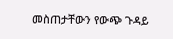መስጠታቸውን የውጭ ጉዳይ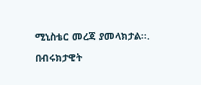ሚኒስቴር መረጃ ያመላክታል፡፡.
በብሩክታዊት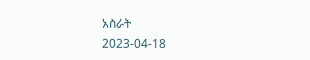አስራት
2023-04-18